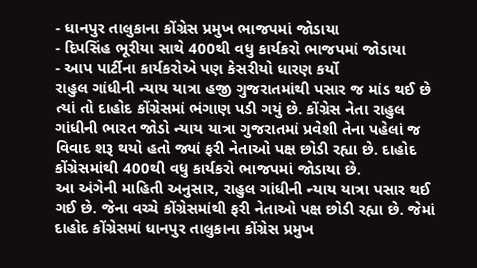- ધાનપુર તાલુકાના કોંગ્રેસ પ્રમુખ ભાજપમાં જોડાયા
- દિપસિંહ ભૂરીયા સાથે 400થી વધુ કાર્યકરો ભાજપમાં જોડાયા
- આપ પાર્ટીના કાર્યકરોએ પણ કેસરીયો ધારણ કર્યો
રાહુલ ગાંધીની ન્યાય યાત્રા હજી ગુજરાતમાંથી પસાર જ માંડ થઈ છે ત્યાં તો દાહોદ કોંગ્રેસમાં ભંગાણ પડી ગયું છે. કોંગ્રેસ નેતા રાહુલ ગાંધીની ભારત જોડો ન્યાય યાત્રા ગુજરાતમાં પ્રવેશી તેના પહેલાં જ વિવાદ શરૂ થયો હતો જ્યાં ફરી નેતાઓ પક્ષ છોડી રહ્યા છે. દાહોદ કોંગ્રેસમાંથી 400થી વધુ કાર્યકરો ભાજપમાં જોડાયા છે.
આ અંગેની માહિતી અનુસાર, રાહુલ ગાંધીની ન્યાય યાત્રા પસાર થઈ ગઈ છે. જેના વચ્ચે કોંગ્રેસમાંથી ફરી નેતાઓ પક્ષ છોડી રહ્યા છે. જેમાં દાહોદ કોંગ્રેસમાં ધાનપુર તાલુકાના કોંગ્રેસ પ્રમુખ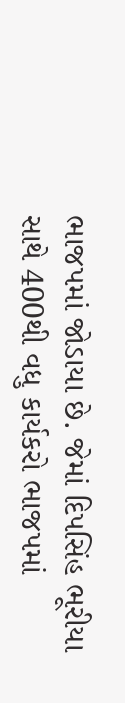ભાજપમાં જોડાયા છે. જેમાં દિપસિંહ ભૂરીયા સાથે 400થી વધુ કાર્યકરો ભાજપમાં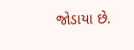જોડાયા છે.